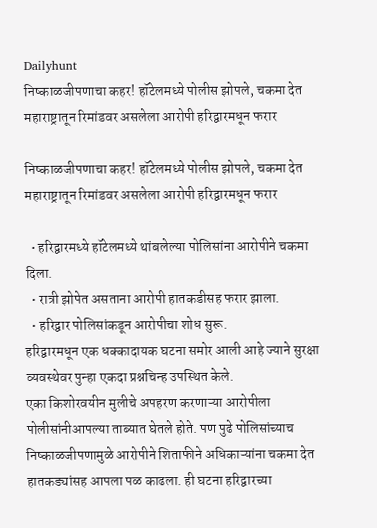Dailyhunt
निष्काळजीपणाचा कहर! हॉटेलमध्ये पोलीस झोपले, चकमा देत महाराष्ट्रातून रिमांडवर असलेला आरोपी हरिद्वारमधून फरार

निष्काळजीपणाचा कहर! हॉटेलमध्ये पोलीस झोपले, चकमा देत महाराष्ट्रातून रिमांडवर असलेला आरोपी हरिद्वारमधून फरार

  • हरिद्वारमध्ये हॉटेलमध्ये थांबलेल्या पोलिसांना आरोपीने चकमा दिला.
  • रात्री झोपेत असताना आरोपी हातकडीसह फरार झाला.
  • हरिद्वार पोलिसांकडून आरोपीचा शोध सुरू.
हरिद्वारमधून एक धक्कादायक घटना समोर आली आहे ज्याने सुरक्षा व्यवस्थेवर पुन्हा एकदा प्रश्नचिन्ह उपस्थित केले.
एका किशोरवयीन मुलीचे अपहरण करणाऱ्या आरोपीला पोलीसांनीआपल्या ताब्यात घेतले होते. पण पुढे पोलिसांच्याच निष्काळजीपणामुळे आरोपीने शिताफीने अधिकाऱ्यांना चकमा देत हातकड्यांसह आपला पळ काढला. ही घटना हरिद्वारच्या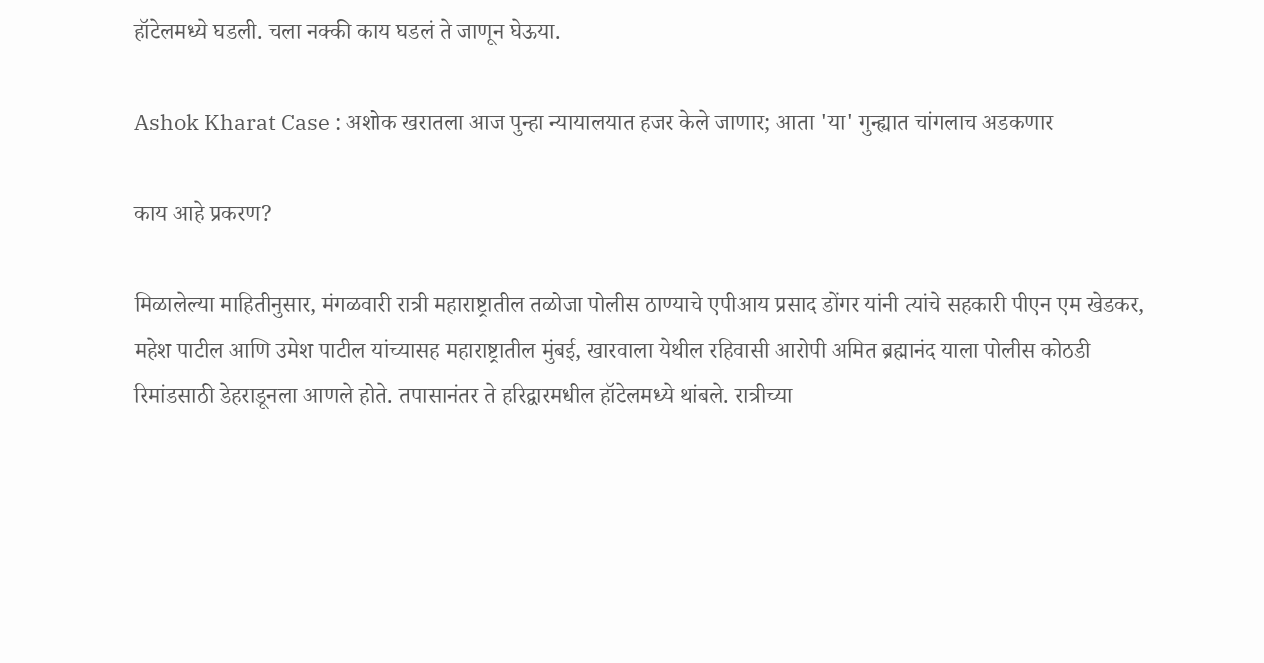हॉटेलमध्ये घडली. चला नक्की काय घडलं ते जाणून घेऊया.

Ashok Kharat Case : अशोक खरातला आज पुन्हा न्यायालयात हजर केले जाणार; आता 'या' गुन्ह्यात चांगलाच अडकणार

काय आहे प्रकरण?

मिळालेल्या माहितीनुसार, मंगळवारी रात्री महाराष्ट्रातील तळोजा पोलीस ठाण्याचे एपीआय प्रसाद डोंगर यांनी त्यांचे सहकारी पीएन एम खेडकर, महेश पाटील आणि उमेश पाटील यांच्यासह महाराष्ट्रातील मुंबई, खारवाला येथील रहिवासी आरोपी अमित ब्रह्मानंद याला पोलीस कोठडी रिमांडसाठी डेहराडूनला आणले होते. तपासानंतर ते हरिद्वारमधील हॉटेलमध्ये थांबले. रात्रीच्या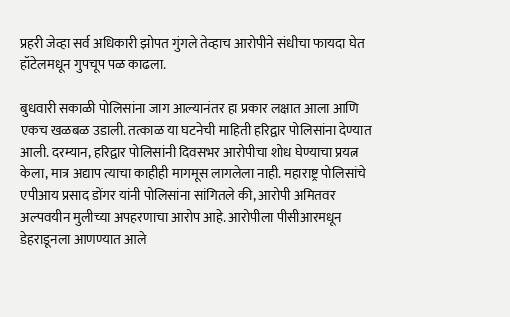प्रहरी जेव्हा सर्व अधिकारी झोपत गुंगले तेव्हाच आरोपीने संधीचा फायदा घेत हॉटेलमधून गुपचूप पळ काढला.

बुधवारी सकाळी पोलिसांना जाग आल्यानंतर हा प्रकार लक्षात आला आणि एकच खळबळ उडाली. तत्काळ या घटनेची माहिती हरिद्वार पोलिसांना देण्यात आली. दरम्यान, हरिद्वार पोलिसांनी दिवसभर आरोपीचा शोध घेण्याचा प्रयत्न केला, मात्र अद्याप त्याचा काहीही मागमूस लागलेला नाही. महाराष्ट्र पोलिसांचे एपीआय प्रसाद डोंगर यांनी पोलिसांना सांगितले की, आरोपी अमितवर अल्पवयीन मुलीच्या अपहरणाचा आरोप आहे. आरोपीला पीसीआरमधून डेहराडूनला आणण्यात आले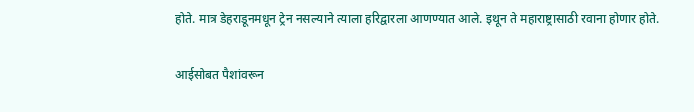होते. मात्र डेहराडूनमधून ट्रेन नसल्याने त्याला हरिद्वारला आणण्यात आले. इथून ते महाराष्ट्रासाठी रवाना होणार होते.

आईसोबत पैशांवरून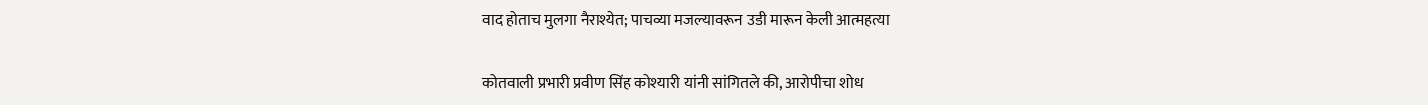वाद होताच मुलगा नैराश्येत; पाचव्या मजल्यावरून उडी मारून केली आत्महत्या

कोतवाली प्रभारी प्रवीण सिंह कोश्यारी यांनी सांगितले की, आरोपीचा शोध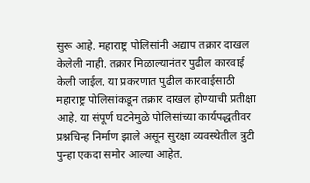सुरू आहे. महाराष्ट्र पोलिसांनी अद्याप तक्रार दाखल केलेली नाही. तक्रार मिळाल्यानंतर पुढील कारवाई केली जाईल. या प्रकरणात पुढील कारवाईसाठी महाराष्ट्र पोलिसांकडून तक्रार दाखल होण्याची प्रतीक्षा आहे. या संपूर्ण घटनेमुळे पोलिसांच्या कार्यपद्धतीवर प्रश्नचिन्ह निर्माण झाले असून सुरक्षा व्यवस्थेतील त्रुटी पुन्हा एकदा समोर आल्या आहेत.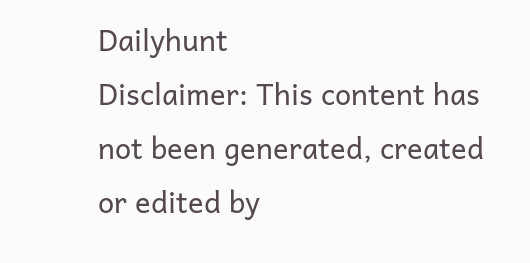Dailyhunt
Disclaimer: This content has not been generated, created or edited by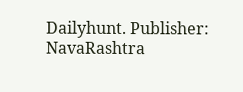Dailyhunt. Publisher: NavaRashtra